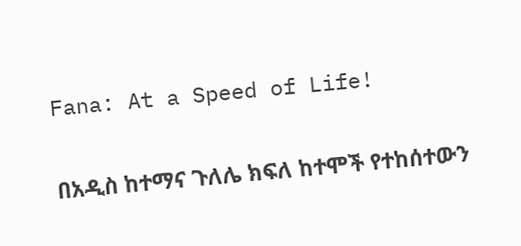Fana: At a Speed of Life!

በአዲስ ከተማና ጉለሌ ክፍለ ከተሞች የተከሰተውን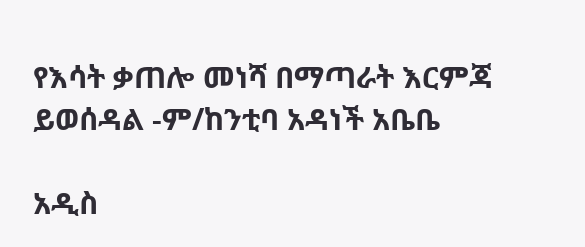የእሳት ቃጠሎ መነሻ በማጣራት እርምጃ ይወሰዳል -ም/ከንቲባ አዳነች አቤቤ

አዲስ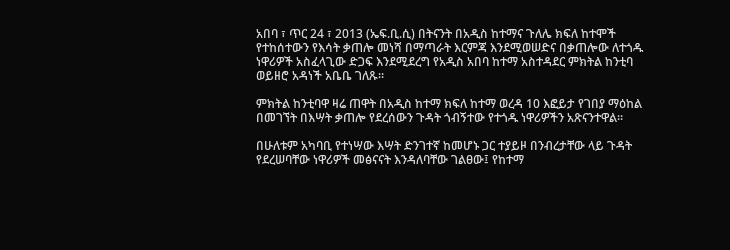አበባ ፣ ጥር 24 ፣ 2013 (ኤፍ.ቢ.ሲ) በትናንት በአዲስ ከተማና ጉለሌ ክፍለ ከተሞች የተከሰተውን የእሳት ቃጠሎ መነሻ በማጣራት እርምጃ እንደሚወሠድና በቃጠሎው ለተጎዱ ነዋሪዎች አስፈላጊው ድጋፍ እንደሚደረግ የአዲስ አበባ ከተማ አስተዳደር ምክትል ከንቲባ ወይዘሮ አዳነች አቤቤ ገለጹ።

ምክትል ከንቲባዋ ዛሬ ጠዋት በአዲስ ከተማ ክፍለ ከተማ ወረዳ 10 እፎይታ የገበያ ማዕከል በመገኘት በእሣት ቃጠሎ የደረሰውን ጉዳት ጎብኝተው የተጎዱ ነዋሪዎችን አጽናንተዋል።

በሁለቱም አካባቢ የተነሣው እሣት ድንገተኛ ከመሆኑ ጋር ተያይዞ በንብረታቸው ላይ ጉዳት የደረሠባቸው ነዋሪዎች መፅናናት እንዳለባቸው ገልፀው፤ የከተማ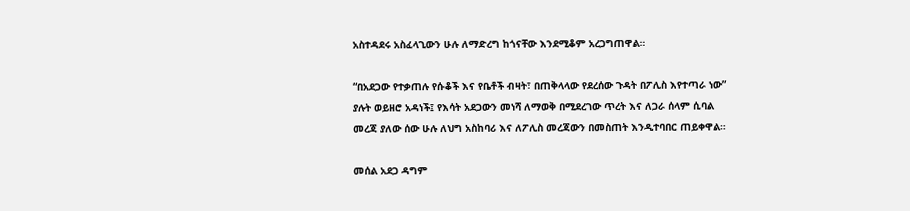አስተዳደሩ አስፈላጊውን ሁሉ ለማድረግ ከጎናቸው እንደሚቆም አረጋግጠዋል።

“በአደጋው የተቃጠሉ የሱቆች እና የቤቶች ብዛት፣ በጠቅላላው የደረሰው ጉዳት በፖሊስ እየተጣራ ነው” ያሉት ወይዘሮ አዳነች፤ የእሳት አደጋውን መነሻ ለማወቅ በሚደረገው ጥረት እና ለጋራ ሰላም ሲባል መረጃ ያለው ሰው ሁሉ ለህግ አስከባሪ እና ለፖሊስ መረጃውን በመስጠት እንዲተባበር ጠይቀዋል።

መሰል አደጋ ዳግም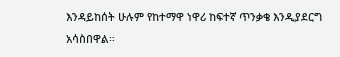እንዳይከሰት ሁሉም የከተማዋ ነዋሪ ከፍተኛ ጥንቃቄ እንዲያደርግ አሳስበዋል።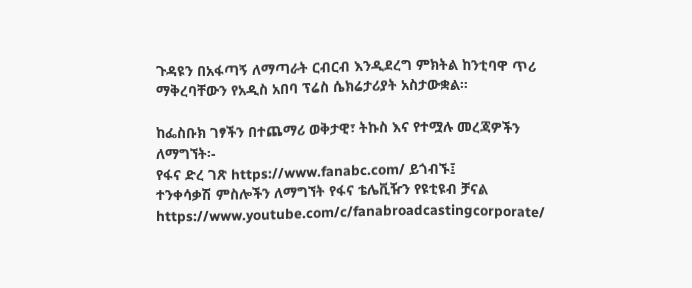ጉዳዩን በአፋጣኝ ለማጣራት ርብርብ እንዲደረግ ምክትል ከንቲባዋ ጥሪ ማቅረባቸውን የአዲስ አበባ ፕሬስ ሴክሬታሪያት አስታውቋል።

ከፌስቡክ ገፃችን በተጨማሪ ወቅታዊ፣ ትኩስ እና የተሟሉ መረጃዎችን ለማግኘት፡-
የፋና ድረ ገጽ https://www.fanabc.com/ ይጎብኙ፤
ተንቀሳቃሽ ምስሎችን ለማግኘት የፋና ቴሌቪዥን የዩቲዩብ ቻናል https://www.youtube.com/c/fanabroadcastingcorporate/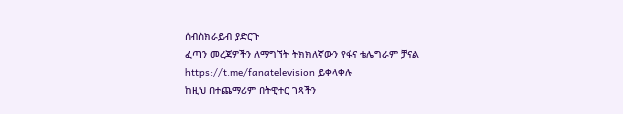ሰብስክራይብ ያድርጉ
ፈጣን መረጃዎችን ለማግኘት ትክክለኛውን የፋና ቴሌግራም ቻናል https://t.me/fanatelevision ይቀላቀሉ
ከዚህ በተጨማሪም በትዊተር ገጻችን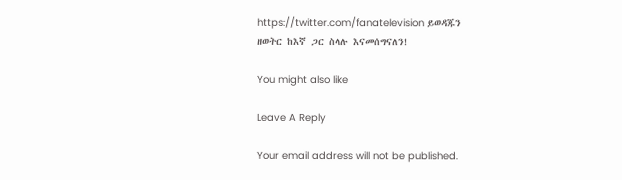https://twitter.com/fanatelevision ይወዳጁን
ዘወትር ከእኛ ጋር ስላሉ እናመሰግናለን!

You might also like

Leave A Reply

Your email address will not be published.